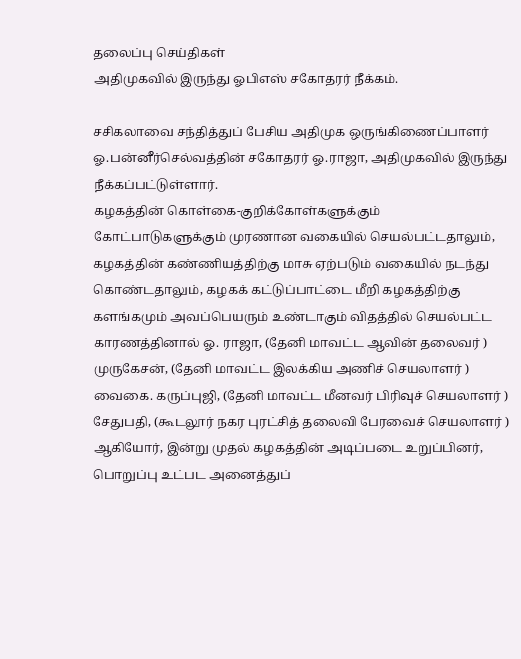தலைப்பு செய்திகள்
அதிமுகவில் இருந்து ஓபிஎஸ் சகோதரர் நீக்கம்.

சசிகலாவை சந்தித்துப் பேசிய அதிமுக ஒருங்கிணைப்பாளர் ஓ.பன்னீர்செல்வத்தின் சகோதரர் ஓ.ராஜா, அதிமுகவில் இருந்து நீக்கப்பட்டுள்ளார்.
கழகத்தின் கொள்கை-குறிக்கோள்களுக்கும் கோட்பாடுகளுக்கும் முரணான வகையில் செயல்பட்டதாலும், கழகத்தின் கண்ணியத்திற்கு மாசு ஏற்படும் வகையில் நடந்து கொண்டதாலும், கழகக் கட்டுப்பாட்டை மீறி கழகத்திற்கு களங்கமும் அவப்பெயரும் உண்டாகும் விதத்தில் செயல்பட்ட காரணத்தினால் ஓ. ராஜா, (தேனி மாவட்ட ஆவின் தலைவர் )
முருகேசன், (தேனி மாவட்ட இலக்கிய அணிச் செயலாளர் )
வைகை. கருப்புஜி, (தேனி மாவட்ட மீனவர் பிரிவுச் செயலாளர் )
சேதுபதி, (கூடலூர் நகர புரட்சித் தலைவி பேரவைச் செயலாளர் ) ஆகியோர், இன்று முதல் கழகத்தின் அடிப்படை உறுப்பினர், பொறுப்பு உட்பட அனைத்துப்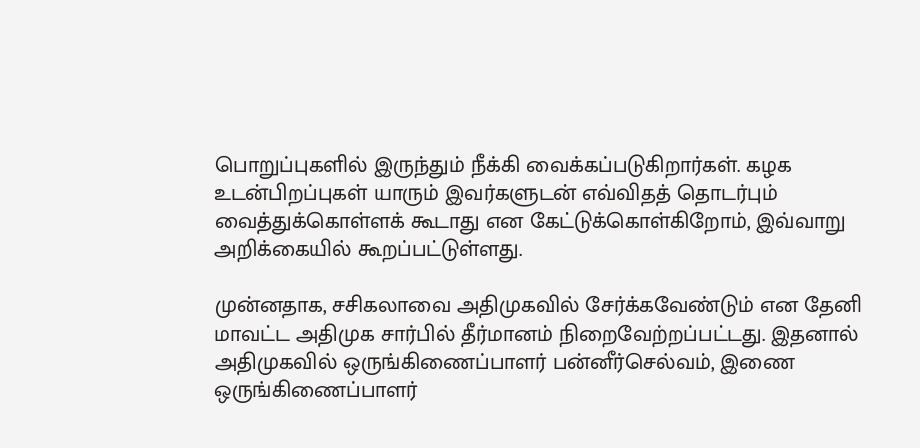பொறுப்புகளில் இருந்தும் நீக்கி வைக்கப்படுகிறார்கள். கழக உடன்பிறப்புகள் யாரும் இவர்களுடன் எவ்விதத் தொடர்பும் வைத்துக்கொள்ளக் கூடாது என கேட்டுக்கொள்கிறோம், இவ்வாறு அறிக்கையில் கூறப்பட்டுள்ளது.

முன்னதாக, சசிகலாவை அதிமுகவில் சேர்க்கவேண்டும் என தேனி மாவட்ட அதிமுக சார்பில் தீர்மானம் நிறைவேற்றப்பட்டது. இதனால் அதிமுகவில் ஒருங்கிணைப்பாளர் பன்னீர்செல்வம், இணை ஒருங்கிணைப்பாளர்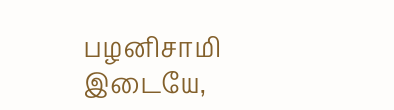பழனிசாமி இடையே,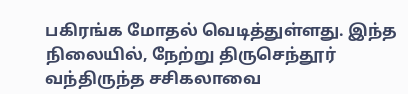பகிரங்க மோதல் வெடித்துள்ளது. இந்த நிலையில், நேற்று திருசெந்தூர் வந்திருந்த சசிகலாவை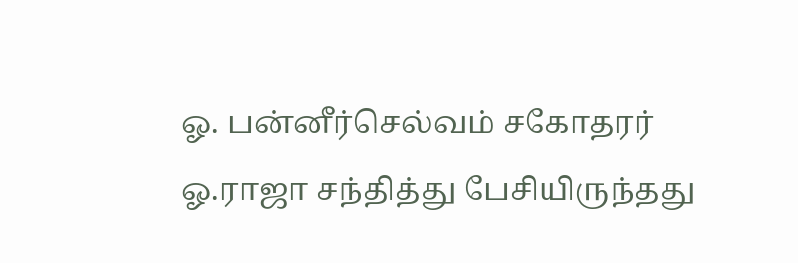ஓ. பன்னீர்செல்வம் சகோதரர் ஓ.ராஜா சந்தித்து பேசியிருந்தது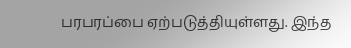பரபரப்பை ஏற்படுத்தியுள்ளது. இந்த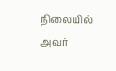நிலையில் அவர்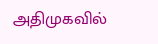அதிமுகவில்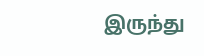இருந்து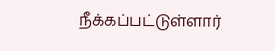நீக்கப்பட்டுள்ளார்